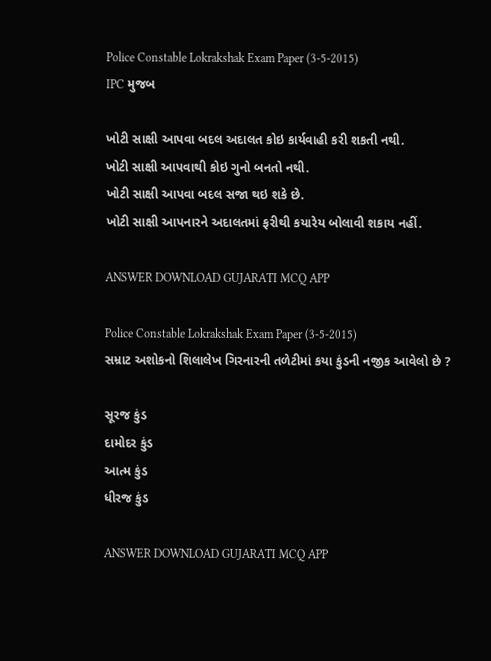Police Constable Lokrakshak Exam Paper (3-5-2015)
IPC મુજબ

ખોટી સાક્ષી આપવા બદલ અદાલત કોઇ કાર્યવાહી કરી શકતી નથી.
ખોટી સાક્ષી આપવાથી કોઇ ગુનો બનતો નથી.
ખોટી સાક્ષી આપવા બદલ સજા થઇ શકે છે.
ખોટી સાક્ષી આપનારને અદાલતમાં ફરીથી કયારેય બોલાવી શકાય નહીં.

ANSWER DOWNLOAD GUJARATI MCQ APP

Police Constable Lokrakshak Exam Paper (3-5-2015)
સમ્રાટ અશોકનો શિલાલેખ ગિરનારની તળેટીમાં કયા કુંડની નજીક આવેલો છે ?

સૂરજ કુંડ
દામોદર કુંડ
આત્મ કુંડ
ધીરજ કુંડ

ANSWER DOWNLOAD GUJARATI MCQ APP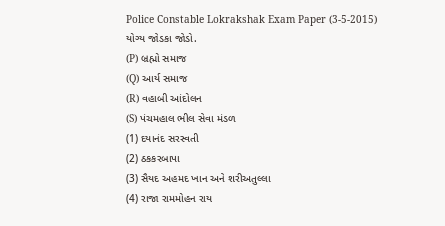Police Constable Lokrakshak Exam Paper (3-5-2015)
યોગ્ય જોડકા જોડો.
(P) બ્રહ્મો સમાજ
(Q) આર્ય સમાજ
(R) વહાબી આંદોલન
(S) પંચમહાલ ભીલ સેવા મંડળ
(1) દયાનંદ સરસ્વતી
(2) ઠકકરબાપા
(3) સૈયદ અહમદ ખાન અને શરીઅતુલ્લા
(4) રાજા રામમોહન રાય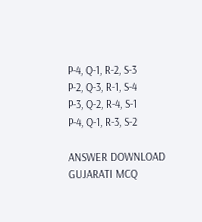P-4, Q-1, R-2, S-3
P-2, Q-3, R-1, S-4
P-3, Q-2, R-4, S-1
P-4, Q-1, R-3, S-2

ANSWER DOWNLOAD GUJARATI MCQ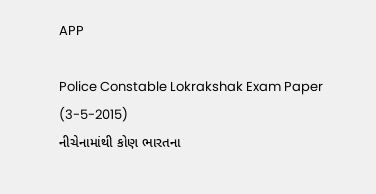APP

Police Constable Lokrakshak Exam Paper (3-5-2015)
નીચેનામાંથી કોણ ભારતના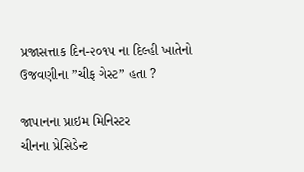પ્રજાસત્તાક દિન-૨૦૧૫ ના દિલ્હી ખાતેનો ઉજવણીના ”ચીફ ગેસ્ટ” હતા ?

જાપાનના પ્રાઇમ મિનિસ્ટર
ચીનના પ્રેસિડેન્ટ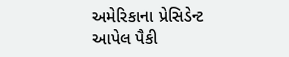અમેરિકાના પ્રેસિડેન્ટ
આપેલ પૈકી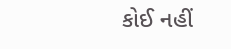કોઈ નહીં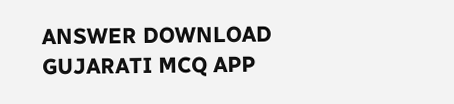ANSWER DOWNLOAD GUJARATI MCQ APP